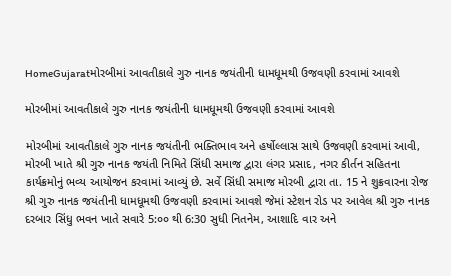HomeGujaratમોરબીમાં આવતીકાલે ગુરુ નાનક જયંતીની ધામધૂમથી ઉજવણી કરવામાં આવશે

મોરબીમાં આવતીકાલે ગુરુ નાનક જયંતીની ધામધૂમથી ઉજવણી કરવામાં આવશે

મોરબીમાં આવતીકાલે ગુરુ નાનક જયંતીની ભક્તિભાવ અને હર્ષોલ્લાસ સાથે ઉજવણી કરવામાં આવી, મોરબી ખાતે શ્રી ગુરુ નાનક જયંતી નિમિતે સિંધી સમાજ દ્વારા લંગર પ્રસાદ, નગર કીર્તન સહિતના કાર્યક્રમોનું ભવ્ય આયોજન કરવામાં આવ્યું છે. સર્વે સિંધી સમાજ મોરબી દ્વારા તા. 15 ને શુક્રવારના રોજ શ્રી ગુરુ નાનક જયંતીની ધામધૂમથી ઉજવણી કરવામાં આવશે જેમાં સ્ટેશન રોડ પર આવેલ શ્રી ગુરુ નાનક દરબાર સિંધુ ભવન ખાતે સવારે 5:૦૦ થી 6:30 સુધી નિતનેમ, આશાદિ વાર અને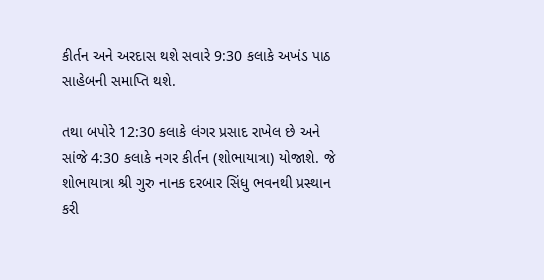કીર્તન અને અરદાસ થશે સવારે 9:30 કલાકે અખંડ પાઠ સાહેબની સમાપ્તિ થશે.

તથા બપોરે 12:30 કલાકે લંગર પ્રસાદ રાખેલ છે અને સાંજે 4:30 કલાકે નગર કીર્તન (શોભાયાત્રા) યોજાશે. જે શોભાયાત્રા શ્રી ગુરુ નાનક દરબાર સિંધુ ભવનથી પ્રસ્થાન કરી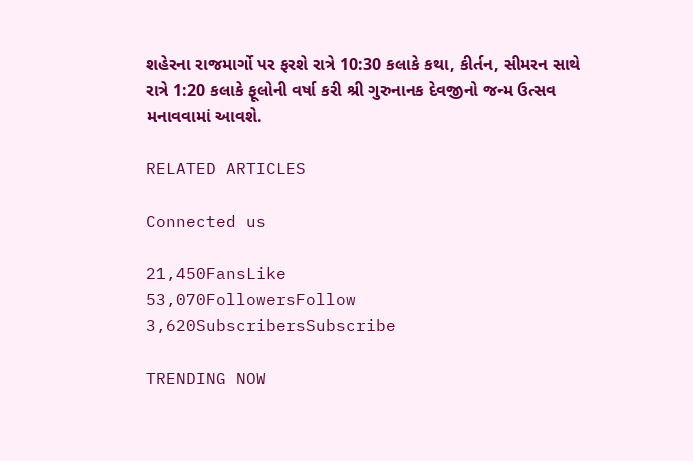શહેરના રાજમાર્ગો પર ફરશે રાત્રે 10:30 કલાકે કથા, કીર્તન, સીમરન સાથે રાત્રે 1:20 કલાકે ફૂલોની વર્ષા કરી શ્રી ગુરુનાનક દેવજીનો જન્મ ઉત્સવ મનાવવામાં આવશે.

RELATED ARTICLES

Connected us

21,450FansLike
53,070FollowersFollow
3,620SubscribersSubscribe

TRENDING NOW